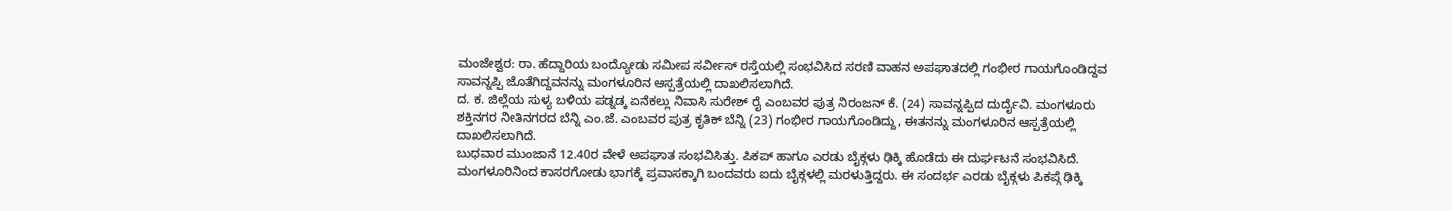ಮಂಜೇಶ್ವರ: ರಾ. ಹೆದ್ದಾರಿಯ ಬಂದ್ಯೋಡು ಸಮೀಪ ಸರ್ವೀಸ್ ರಸ್ತೆಯಲ್ಲಿ ಸಂಭವಿಸಿದ ಸರಣಿ ವಾಹನ ಅಪಘಾತದಲ್ಲಿ ಗಂಭೀರ ಗಾಯಗೊಂಡಿದ್ದವ ಸಾವನ್ನಪ್ಪಿ ಜೊತೆಗಿದ್ದವನನ್ನು ಮಂಗಳೂರಿನ ಆಸ್ಪತ್ರೆಯಲ್ಲಿ ದಾಖಲಿಸಲಾಗಿದೆ.
ದ. ಕ. ಜಿಲ್ಲೆಯ ಸುಳ್ಯ ಬಳಿಯ ಪಡ್ನಡ್ಕ ಏನೆಕಲ್ಲು ನಿವಾಸಿ ಸುರೇಶ್ ರೈ ಎಂಬವರ ಪುತ್ರ ನಿರಂಜನ್ ಕೆ. (24) ಸಾವನ್ನಪ್ಪಿದ ದುರ್ದೈವಿ. ಮಂಗಳೂರು ಶಕ್ತಿನಗರ ನೀತಿನಗರದ ಬೆನ್ನಿ ಎಂ.ಜೆ. ಎಂಬವರ ಪುತ್ರ ಕೃತಿಕ್ ಬೆನ್ನಿ (23) ಗಂಭೀರ ಗಾಯಗೊಂಡಿದ್ದು, ಈತನನ್ನು ಮಂಗಳೂರಿನ ಆಸ್ಪತ್ರೆಯಲ್ಲಿ ದಾಖಲಿಸಲಾಗಿದೆ.
ಬುಧವಾರ ಮುಂಜಾನೆ 12.40ರ ವೇಳೆ ಅಪಘಾತ ಸಂಭವಿಸಿತ್ತು. ಪಿಕಪ್ ಹಾಗೂ ಎರಡು ಬೈಕ್ಗಳು ಢಿಕ್ಕಿ ಹೊಡೆದು ಈ ದುರ್ಘಟನೆ ಸಂಭವಿಸಿದೆ.
ಮಂಗಳೂರಿನಿಂದ ಕಾಸರಗೋಡು ಭಾಗಕ್ಕೆ ಪ್ರವಾಸಕ್ಕಾಗಿ ಬಂದವರು ಐದು ಬೈಕ್ಗಳಲ್ಲಿ ಮರಳುತ್ತಿದ್ದರು. ಈ ಸಂದರ್ಭ ಎರಡು ಬೈಕ್ಗಳು ಪಿಕಪ್ಗೆ ಢಿಕ್ಕಿ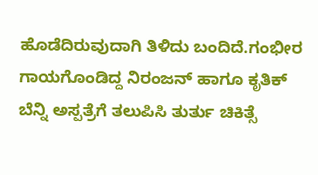ಹೊಡೆದಿರುವುದಾಗಿ ತಿಳಿದು ಬಂದಿದೆ.ಗಂಭೀರ ಗಾಯಗೊಂಡಿದ್ದ ನಿರಂಜನ್ ಹಾಗೂ ಕೃತಿಕ್ ಬೆನ್ನಿ ಅಸ್ಪತ್ರೆಗೆ ತಲುಪಿಸಿ ತುರ್ತು ಚಿಕಿತ್ಸೆ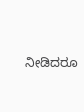ನೀಡಿದರೂ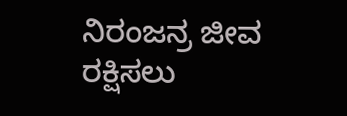ನಿರಂಜನ್ರ ಜೀವ ರಕ್ಷಿಸಲು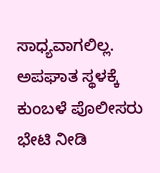ಸಾಧ್ಯವಾಗಲಿಲ್ಲ. ಅಪಘಾತ ಸ್ಥಳಕ್ಕೆ ಕುಂಬಳೆ ಪೊಲೀಸರು ಭೇಟಿ ನೀಡಿ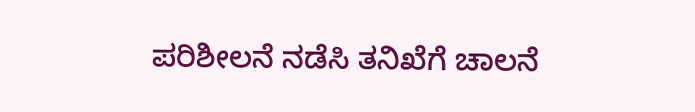ಪರಿಶೀಲನೆ ನಡೆಸಿ ತನಿಖೆಗೆ ಚಾಲನೆ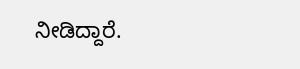ನೀಡಿದ್ದಾರೆ.